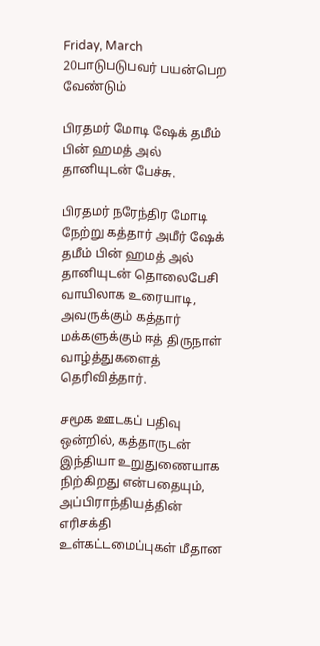Friday, March 20பாடுபடுபவர் பயன்பெற வேண்டும்

பிரதமர் மோடி ஷேக் தமீம் பின் ஹமத் அல் தானியுடன் பேச்சு.

பிரதமர் நரேந்திர மோடி நேற்று கத்தார் அமீர் ஷேக் தமீம் பின் ஹமத் அல் தானியுடன் தொலைபேசி வாயிலாக உரையாடி, அவருக்கும் கத்தார் மக்களுக்கும் ஈத் திருநாள் வாழ்த்துகளைத் தெரிவித்தார்.

சமூக ஊடகப் பதிவு ஒன்றில், கத்தாருடன் இந்தியா உறுதுணையாக நிற்கிறது என்பதையும், அப்பிராந்தியத்தின் எரிசக்தி உள்கட்டமைப்புகள் மீதான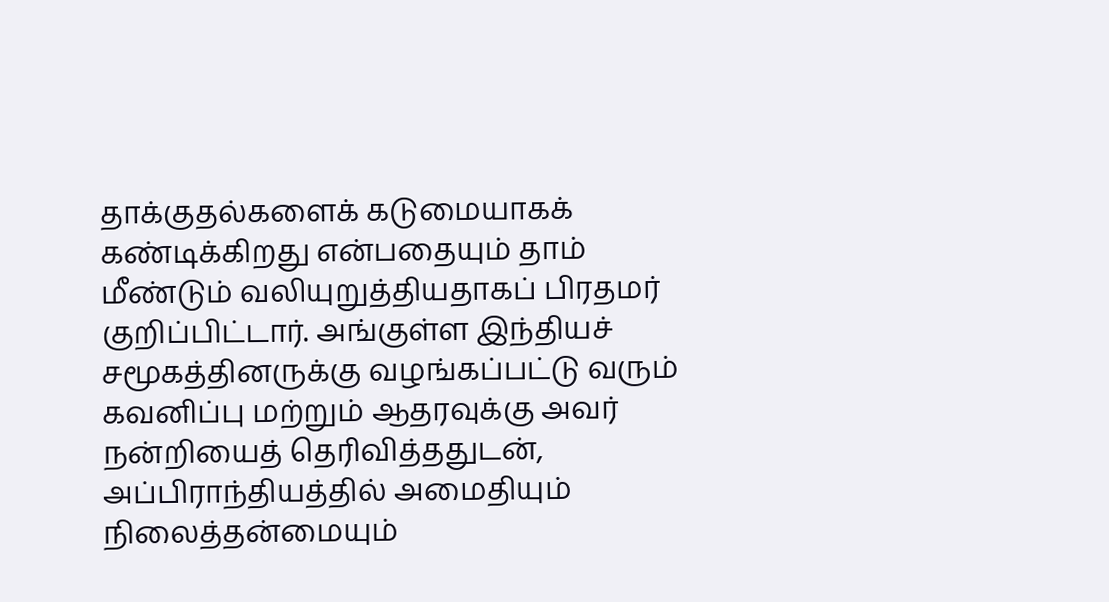தாக்குதல்களைக் கடுமையாகக் கண்டிக்கிறது என்பதையும் தாம் மீண்டும் வலியுறுத்தியதாகப் பிரதமர் குறிப்பிட்டார். அங்குள்ள இந்தியச் சமூகத்தினருக்கு வழங்கப்பட்டு வரும் கவனிப்பு மற்றும் ஆதரவுக்கு அவர் நன்றியைத் தெரிவித்ததுடன், அப்பிராந்தியத்தில் அமைதியும் நிலைத்தன்மையும்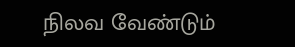நிலவ வேண்டும்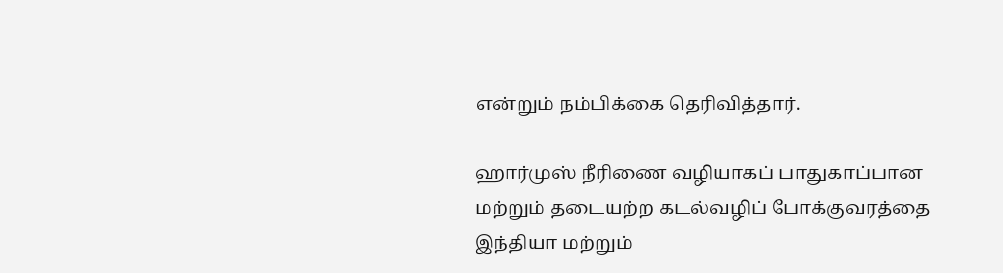என்றும் நம்பிக்கை தெரிவித்தார்.

ஹார்முஸ் நீரிணை வழியாகப் பாதுகாப்பான மற்றும் தடையற்ற கடல்வழிப் போக்குவரத்தை இந்தியா மற்றும்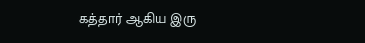கத்தார் ஆகிய இரு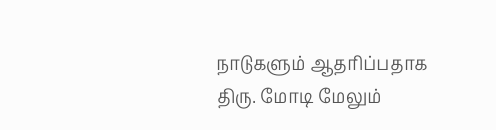நாடுகளும் ஆதரிப்பதாக திரு. மோடி மேலும்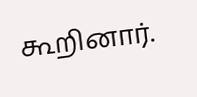கூறினார்.